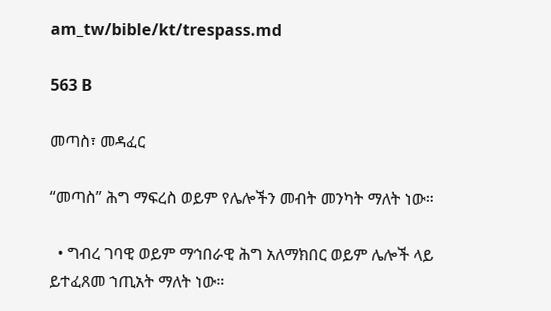am_tw/bible/kt/trespass.md

563 B

መጣስ፣ መዳፈር

“መጣስ” ሕግ ማፍረስ ወይም የሌሎችን መብት መንካት ማለት ነው።

  • ግብረ ገባዊ ወይም ማኅበራዊ ሕግ አለማክበር ወይም ሌሎች ላይ ይተፈጸመ ኀጢአት ማለት ነው።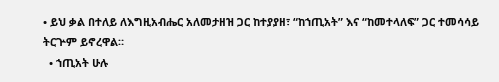• ይህ ቃል በተለይ ለእግዚአብሔር አለመታዘዝ ጋር ከተያያዘ፣ “ከኀጢአት” እና “ከመተላለፍ” ጋር ተመሳሳይ ትርጕም ይኖረዋል።
  • ኀጢአት ሁሉ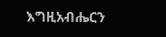እግዚአብሔርን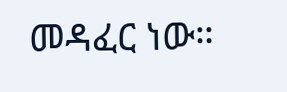መዳፈር ነው።